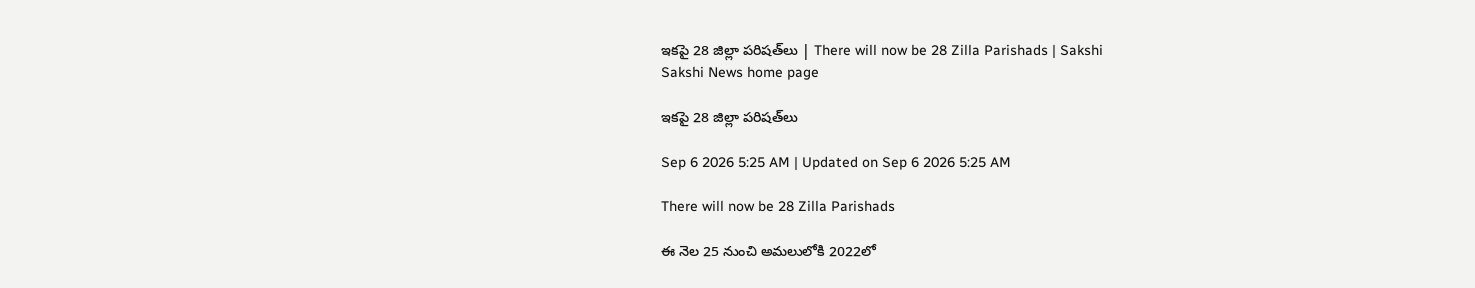ఇకపై 28 జిల్లా పరిషత్‌లు | There will now be 28 Zilla Parishads | Sakshi
Sakshi News home page

ఇకపై 28 జిల్లా పరిషత్‌లు

Sep 6 2026 5:25 AM | Updated on Sep 6 2026 5:25 AM

There will now be 28 Zilla Parishads

ఈ నెల 25 నుంచి అమలులోకి 2022లో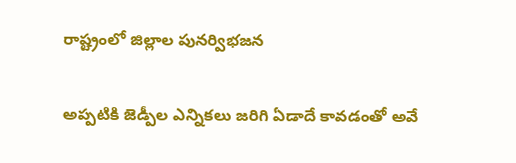రాష్ట్రంలో జిల్లాల పునర్విభజన

అప్పటికి జెడ్పీల ఎన్నికలు జరిగి ఏడాదే కావడంతో అవే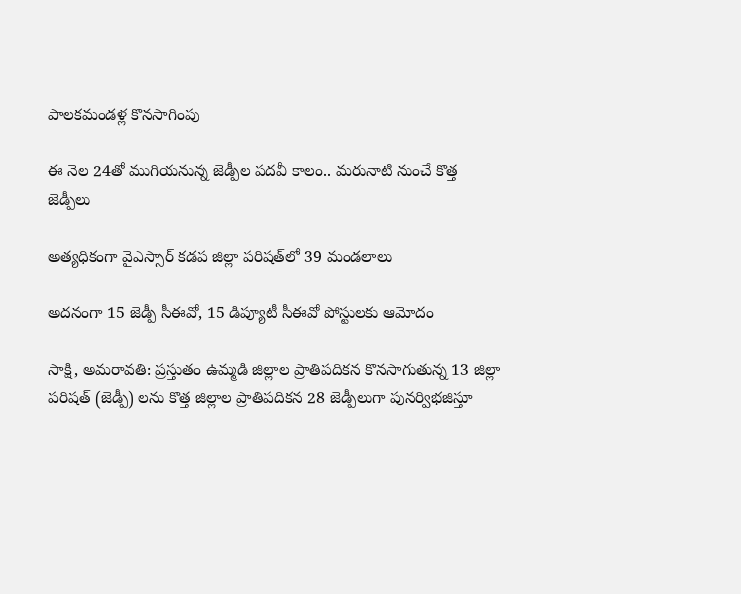పాలకమండళ్ల కొనసాగింపు

ఈ నెల 24తో ముగియనున్న జెడ్పీల పదవీ కాలం.. మరునాటి నుంచే కొత్త జెడ్పీలు

అత్యధికంగా వైఎస్సార్‌ కడప జిల్లా పరిషత్‌లో 39 మండలాలు

అదనంగా 15 జెడ్పీ సీఈవో, 15 డిప్యూటీ సీఈవో పోస్టులకు ఆమోదం

సాక్షి, అమరావతి: ప్రస్తుతం ఉమ్మడి జిల్లాల ప్రాతిపదికన కొనసాగుతున్న 13 జిల్లా పరిషత్‌ (జెడ్పీ) లను కొత్త జిల్లాల ప్రాతిపదికన 28 జెడ్పీలుగా పునర్విభజిస్తూ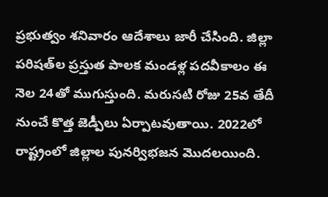ప్రభుత్వం శనివారం ఆదేశాలు జారీ చేసింది. జిల్లా పరిషత్‌ల ప్రస్తుత పాలక మండళ్ల పదవీకాలం ఈ నెల 24తో ముగుస్తుంది. మరుసటి రోజు 25వ తేదీ నుంచే కొత్త జెడ్పీలు ఏర్పాటవుతాయి. 2022లో రాష్ట్రంలో జిల్లాల పునర్విభజన మొదలయింది.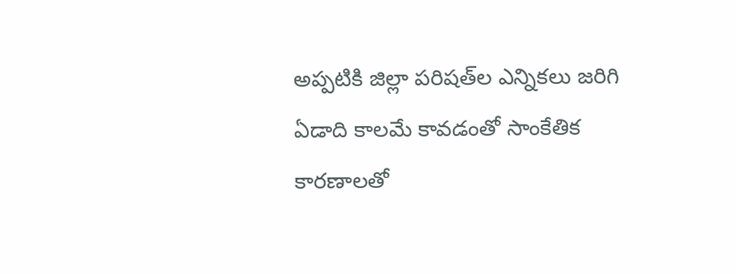అప్పటికి జిల్లా పరిషత్‌ల ఎన్నికలు జరిగి ఏడాది కాలమే కావడంతో సాంకేతిక కారణాలతో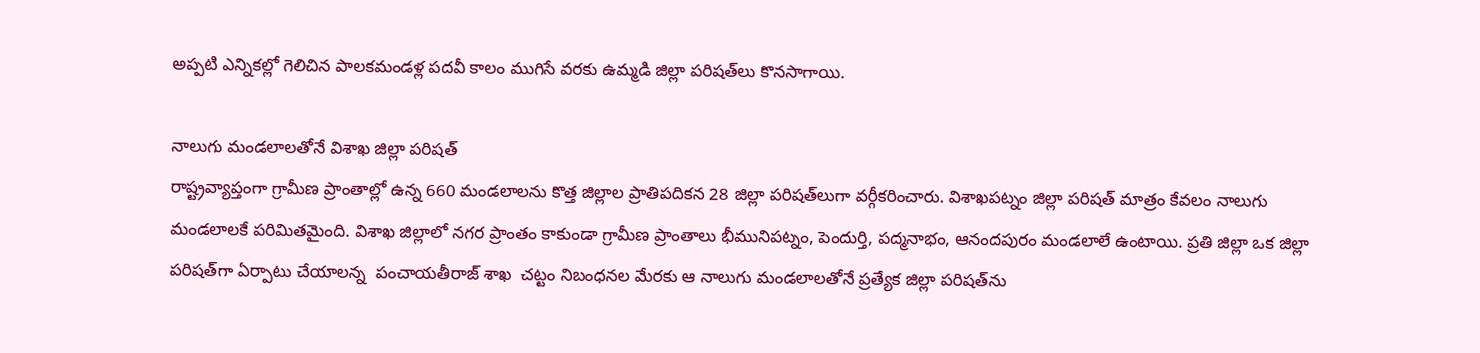అప్పటి ఎన్నికల్లో గెలిచిన పాలకమండళ్ల పదవీ కాలం ముగిసే వరకు ఉమ్మడి జిల్లా పరిషత్‌లు కొనసాగాయి.

నాలుగు మండలాలతోనే విశాఖ జిల్లా పరిషత్‌
రాష్ట్రవ్యాప్తంగా గ్రామీణ ప్రాంతాల్లో ఉన్న 660 మండలాలను కొత్త జిల్లాల ప్రాతిపదికన 28 జిల్లా పరిషత్‌లుగా వర్గీకరించారు. విశాఖపట్నం జిల్లా పరిషత్‌ మాత్రం కేవలం నాలుగు మండలాలకే పరిమితమైంది. విశాఖ జిల్లాలో నగర ప్రాంతం కాకుండా గ్రామీణ ప్రాంతాలు భీమునిపట్నం, పెందుర్తి, పద్మనాభం, ఆనందపురం మండలాలే ఉంటాయి. ప్రతి జిల్లా ఒక జిల్లా పరిషత్‌గా ఏర్పాటు చేయాలన్న  పంచాయతీరాజ్‌ శాఖ  చట్టం నిబంధనల మేరకు ఆ నాలుగు మండలాలతోనే ప్రత్యేక జిల్లా పరిషత్‌ను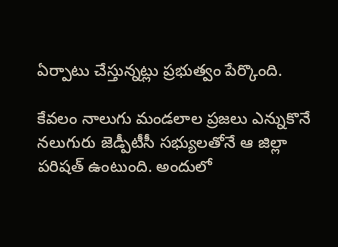ఏర్పాటు చేస్తున్నట్లు ప్రభుత్వం పేర్కొంది.

కేవలం నాలుగు మండలాల ప్రజలు ఎన్నుకొనే నలుగురు జెడ్పీటీసీ సభ్యులతోనే ఆ జిల్లా పరిషత్‌ ఉంటుంది. అందులో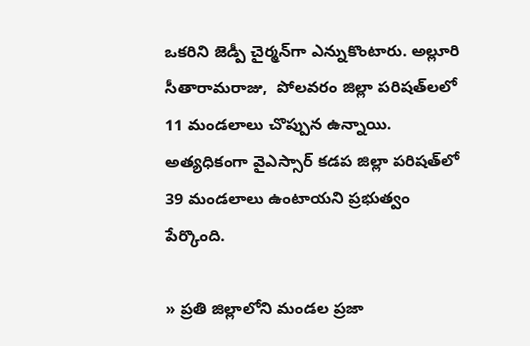ఒకరిని జెడ్పీ చైర్మన్‌గా ఎన్నుకొంటారు. అల్లూరి సీతారామరాజు,  పోలవరం జిల్లా పరిషత్‌లలో 11 మండలాలు చొప్పున ఉన్నాయి. అత్యధికంగా వైఎస్సార్‌ కడప జిల్లా పరిషత్‌లో 39 మండలాలు ఉంటాయని ప్రభుత్వం పేర్కొంది.

» ప్రతి జిల్లాలోని మండల ప్రజా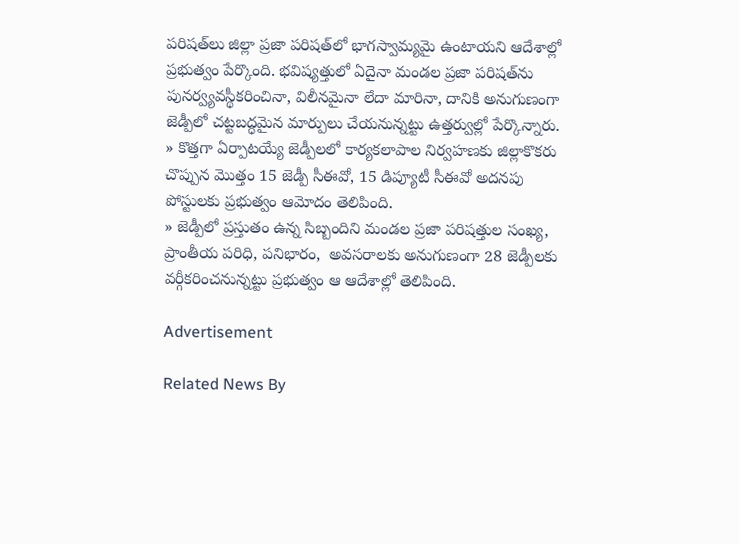పరిషత్‌లు జిల్లా ప్రజా పరిషత్‌లో భాగస్వామ్యమై ఉంటాయని ఆదేశాల్లో ప్రభుత్వం పేర్కొంది. భవిష్యత్తులో ఏదైనా మండల ప్రజా పరిషత్‌ను పునర్వ్యవస్థీకరించినా, విలీనమైనా లేదా మారినా, దానికి అనుగుణంగా జెడ్పీలో చట్టబద్ధమైన మార్పులు చేయనున్నట్టు ఉత్తర్వుల్లో పేర్కొన్నారు.
» కొత్తగా ఏర్పాటయ్యే జెడ్పీలలో కార్యకలాపాల నిర్వహణకు జిల్లాకొకరు చొప్పున మొత్తం 15 జెడ్పీ సీఈవో, 15 డిప్యూటీ సీఈవో అదనపు పోస్టులకు ప్రభుత్వం ఆమోదం తెలిపింది.
» జెడ్పీలో ప్రస్తుతం ఉన్న సిబ్బందిని మండల ప్రజా పరిషత్తుల సంఖ్య, ప్రాంతీయ పరిధి, పనిభారం,  అవసరాలకు అనుగుణంగా 28 జెడ్పీలకు వర్గీకరించనున్నట్టు ప్రభుత్వం ఆ ఆదేశాల్లో తెలిపింది.

Advertisement

Related News By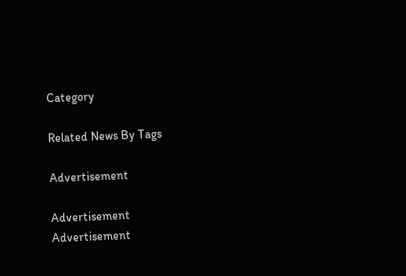Category

Related News By Tags

Advertisement

Advertisement
Advertisement